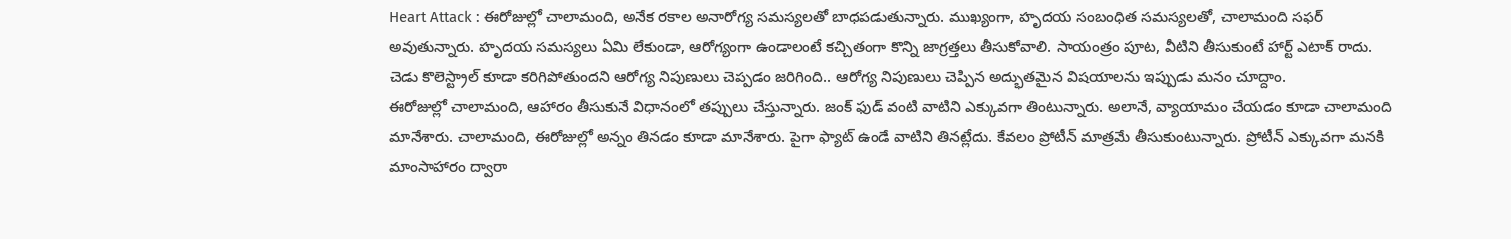Heart Attack : ఈరోజుల్లో చాలామంది, అనేక రకాల అనారోగ్య సమస్యలతో బాధపడుతున్నారు. ముఖ్యంగా, హృదయ సంబంధిత సమస్యలతో, చాలామంది సఫర్ అవుతున్నారు. హృదయ సమస్యలు ఏమి లేకుండా, ఆరోగ్యంగా ఉండాలంటే కచ్చితంగా కొన్ని జాగ్రత్తలు తీసుకోవాలి. సాయంత్రం పూట, వీటిని తీసుకుంటే హార్ట్ ఎటాక్ రాదు. చెడు కొలెస్ట్రాల్ కూడా కరిగిపోతుందని ఆరోగ్య నిపుణులు చెప్పడం జరిగింది.. ఆరోగ్య నిపుణులు చెప్పిన అద్భుతమైన విషయాలను ఇప్పుడు మనం చూద్దాం.
ఈరోజుల్లో చాలామంది, ఆహారం తీసుకునే విధానంలో తప్పులు చేస్తున్నారు. జంక్ ఫుడ్ వంటి వాటిని ఎక్కువగా తింటున్నారు. అలానే, వ్యాయామం చేయడం కూడా చాలామంది మానేశారు. చాలామంది, ఈరోజుల్లో అన్నం తినడం కూడా మానేశారు. పైగా ఫ్యాట్ ఉండే వాటిని తినట్లేదు. కేవలం ప్రోటీన్ మాత్రమే తీసుకుంటున్నారు. ప్రోటీన్ ఎక్కువగా మనకి మాంసాహారం ద్వారా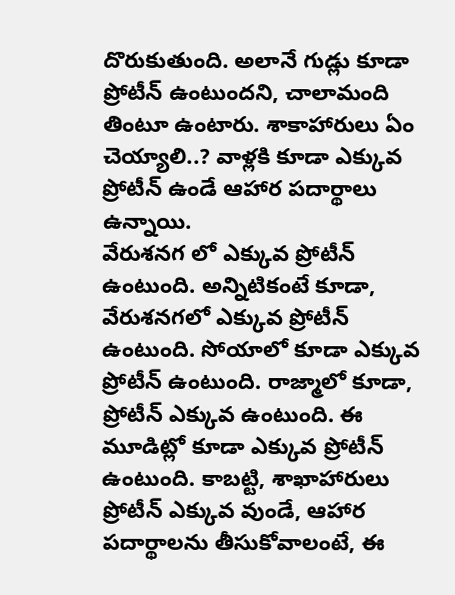దొరుకుతుంది. అలానే గుడ్లు కూడా ప్రోటీన్ ఉంటుందని, చాలామంది తింటూ ఉంటారు. శాకాహారులు ఏం చెయ్యాలి..? వాళ్లకి కూడా ఎక్కువ ప్రోటీన్ ఉండే ఆహార పదార్థాలు ఉన్నాయి.
వేరుశనగ లో ఎక్కువ ప్రోటీన్ ఉంటుంది. అన్నిటికంటే కూడా, వేరుశనగలో ఎక్కువ ప్రోటీన్ ఉంటుంది. సోయాలో కూడా ఎక్కువ ప్రోటీన్ ఉంటుంది. రాజ్మాలో కూడా, ప్రోటీన్ ఎక్కువ ఉంటుంది. ఈ మూడిట్లో కూడా ఎక్కువ ప్రోటీన్ ఉంటుంది. కాబట్టి, శాఖాహారులు ప్రోటీన్ ఎక్కువ వుండే, ఆహార పదార్థాలను తీసుకోవాలంటే, ఈ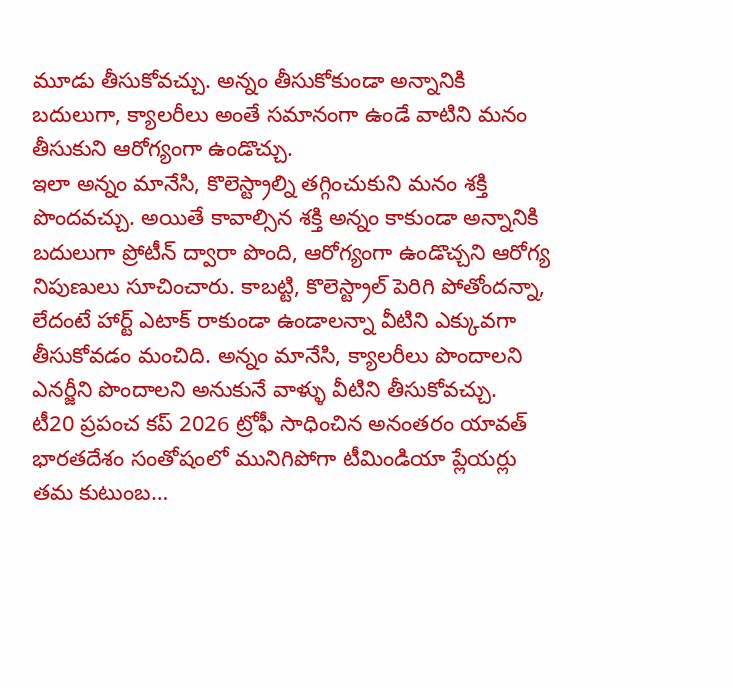మూడు తీసుకోవచ్చు. అన్నం తీసుకోకుండా అన్నానికి బదులుగా, క్యాలరీలు అంతే సమానంగా ఉండే వాటిని మనం తీసుకుని ఆరోగ్యంగా ఉండొచ్చు.
ఇలా అన్నం మానేసి, కొలెస్ట్రాల్ని తగ్గించుకుని మనం శక్తి పొందవచ్చు. అయితే కావాల్సిన శక్తి అన్నం కాకుండా అన్నానికి బదులుగా ప్రోటీన్ ద్వారా పొంది, ఆరోగ్యంగా ఉండొచ్చని ఆరోగ్య నిపుణులు సూచించారు. కాబట్టి, కొలెస్ట్రాల్ పెరిగి పోతోందన్నా, లేదంటే హార్ట్ ఎటాక్ రాకుండా ఉండాలన్నా వీటిని ఎక్కువగా తీసుకోవడం మంచిది. అన్నం మానేసి, క్యాలరీలు పొందాలని ఎనర్జీని పొందాలని అనుకునే వాళ్ళు వీటిని తీసుకోవచ్చు.
టీ20 ప్రపంచ కప్ 2026 ట్రోఫీ సాధించిన అనంతరం యావత్ భారతదేశం సంతోషంలో మునిగిపోగా టీమిండియా ప్లేయర్లు తమ కుటుంబ…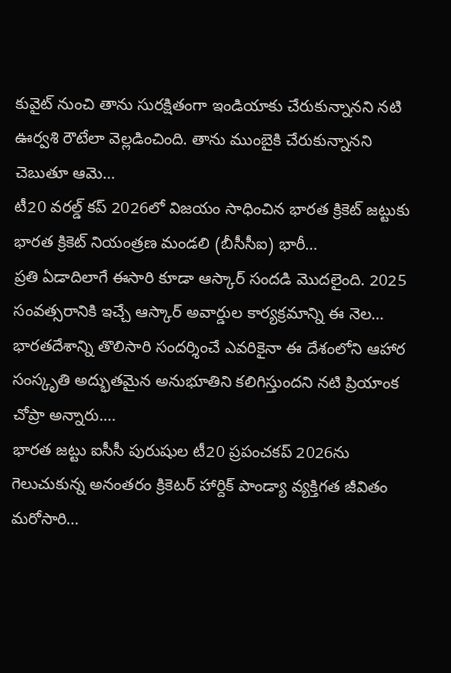కువైట్ నుంచి తాను సురక్షితంగా ఇండియాకు చేరుకున్నానని నటి ఊర్వశి రౌటేలా వెల్లడించింది. తాను ముంబైకి చేరుకున్నానని చెబుతూ ఆమె…
టీ20 వరల్డ్ కప్ 2026లో విజయం సాధించిన భారత క్రికెట్ జట్టుకు భారత క్రికెట్ నియంత్రణ మండలి (బీసీసీఐ) భారీ…
ప్రతి ఏడాదిలాగే ఈసారి కూడా ఆస్కార్ సందడి మొదలైంది. 2025 సంవత్సరానికి ఇచ్చే ఆస్కార్ అవార్డుల కార్యక్రమాన్ని ఈ నెల…
భారతదేశాన్ని తొలిసారి సందర్శించే ఎవరికైనా ఈ దేశంలోని ఆహార సంస్కృతి అద్భుతమైన అనుభూతిని కలిగిస్తుందని నటి ప్రియాంక చోప్రా అన్నారు.…
భారత జట్టు ఐసీసీ పురుషుల టీ20 ప్రపంచకప్ 2026ను గెలుచుకున్న అనంతరం క్రికెటర్ హార్దిక్ పాండ్యా వ్యక్తిగత జీవితం మరోసారి…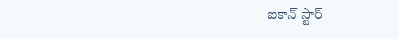ఐకాన్ స్టార్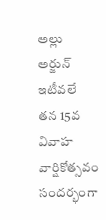అల్లు అర్జున్ ఇటీవలే తన 15వ వివాహ వార్షికోత్సవం సందర్భంగా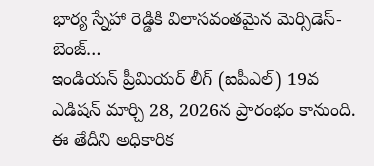భార్య స్నేహా రెడ్డికి విలాసవంతమైన మెర్సిడెస్-బెంజ్…
ఇండియన్ ప్రీమియర్ లీగ్ (ఐపీఎల్) 19వ ఎడిషన్ మార్చి 28, 2026న ప్రారంభం కానుంది. ఈ తేదీని అధికారిక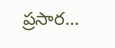ప్రసార…